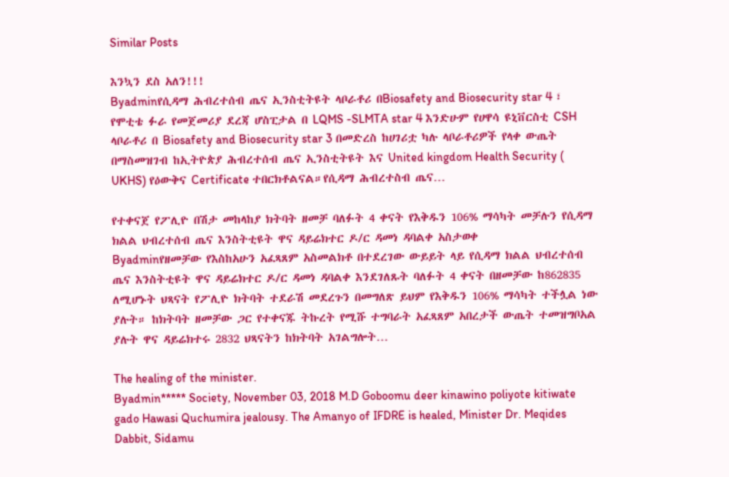Similar Posts

እንኳን ደስ አለን!!!
Byadminየሲዳማ ሕብረተሰብ ጤና ኢንስቲትዩት ላቦራቶሪ በBiosafety and Biosecurity star 4 ፣ የሞቲቴ ፉራ የመጀመሪያ ደረጃ ሆስፒታል በ LQMS -SLMTA star 4 እንድሁም የሀዋሳ ዩኒቨርስቲ CSH ላቦራቶሪ በ Biosafety and Biosecurity star 3 በመድረስ ከሀገሪቷ ካሉ ላቦራቶሪዎች የላቀ ውጤት በማስመዝገብ ከኢትዮጵያ ሕብረተሰብ ጤና ኢንስቲትዩት እና United kingdom Health Security ( UKHS) የዕውቅና Certificate ተበርክቶልናል።የሲዳማ ሕብረተስብ ጤና…

የተቀናጀ የፖሊዮ በሽታ መከላከያ ክትባት ዘመቻ ባለፉት 4 ቀናት የእቅዱን 106% ማሳካት መቻሉን የሲዳማ ክልል ህብረተሰብ ጤና እንስትቲዩት ዋና ዳይሬክተር ዶ/ር ዳመነ ዳባልቀ አስታወቀ
Byadminየዘመቻው የእስከአሁን አፈጻጸም አስመልክቶ በተደረገው ውይይት ላይ የሲዳማ ክልል ህብረተሰብ ጤና እንስትቲዩት ዋና ዳይሬክተር ዶ/ር ዳመነ ዳባልቀ እንደገለጹት ባለፉት 4 ቀናት በዘመቻው ከ862835 ለሚሆኑት ህጻናት የፖሊዮ ክትባት ተደራሽ መደረጉን በመግለጽ ይህም የእቅዱን 106% ማሳካት ተችሏል ነው ያሉት። ከክትባት ዘመቻው ጋር የተቀናጁ ትኩረት የሚሹ ተግባራት አፈጻጸም አበረታች ውጤት ተመዝግቦአል ያሉት ዋና ዳይሬክተሩ 2832 ህጻናትን ከክትባት አገልግሎት…

The healing of the minister.
Byadmin***** Society, November 03, 2018 M.D Goboomu deer kinawino poliyote kitiwate gado Hawasi Quchumira jealousy. The Amanyo of IFDRE is healed, Minister Dr. Meqides Dabbit, Sidamu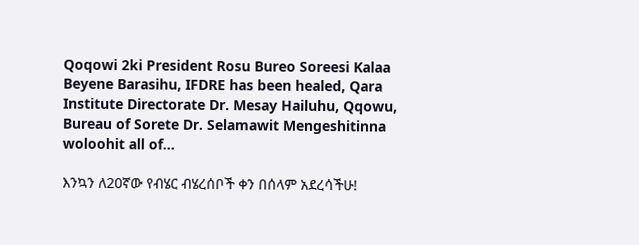Qoqowi 2ki President Rosu Bureo Soreesi Kalaa Beyene Barasihu, IFDRE has been healed, Qara Institute Directorate Dr. Mesay Hailuhu, Qqowu, Bureau of Sorete Dr. Selamawit Mengeshitinna woloohit all of…

እንኳን ለ20ኛው የብሄር ብሄረሰቦች ቀን በሰላም አደረሳችሁ!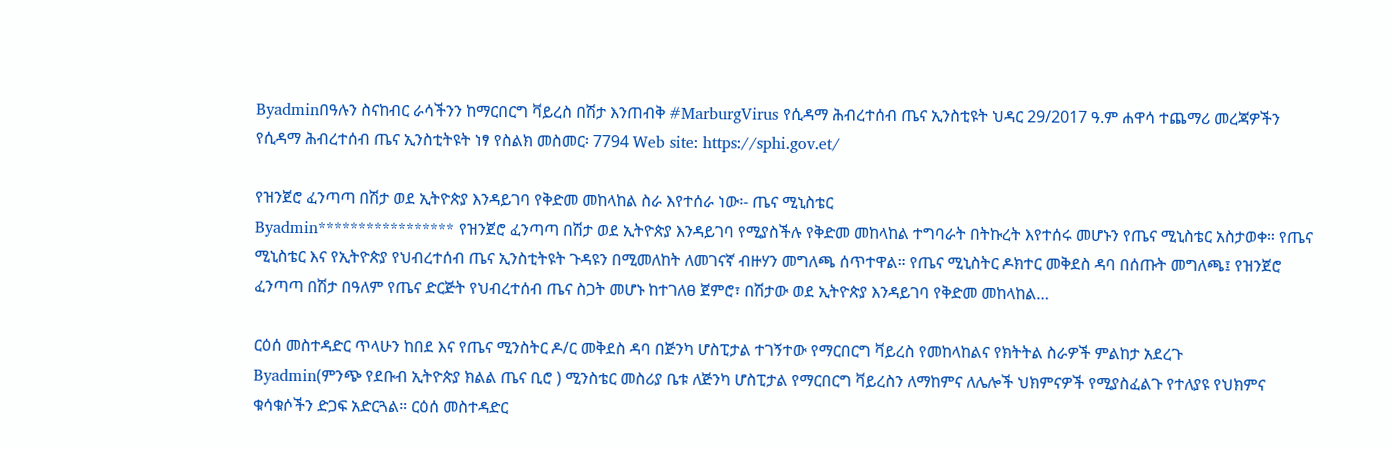Byadminበዓሉን ስናከብር ራሳችንን ከማርበርግ ቫይረስ በሽታ እንጠብቅ #MarburgVirus የሲዳማ ሕብረተሰብ ጤና ኢንስቲዩት ህዳር 29/2017 ዓ.ም ሐዋሳ ተጨማሪ መረጃዎችን የሲዳማ ሕብረተሰብ ጤና ኢንስቲትዩት ነፃ የስልክ መስመር፡ 7794 Web site: https://sphi.gov.et/

የዝንጀሮ ፈንጣጣ በሽታ ወደ ኢትዮጵያ እንዳይገባ የቅድመ መከላከል ስራ እየተሰራ ነው፡- ጤና ሚኒስቴር
Byadmin***************** የዝንጀሮ ፈንጣጣ በሽታ ወደ ኢትዮጵያ እንዳይገባ የሚያስችሉ የቅድመ መከላከል ተግባራት በትኩረት እየተሰሩ መሆኑን የጤና ሚኒስቴር አስታወቀ። የጤና ሚኒስቴር እና የኢትዮጵያ የህብረተሰብ ጤና ኢንስቲትዩት ጉዳዩን በሚመለከት ለመገናኛ ብዙሃን መግለጫ ሰጥተዋል። የጤና ሚኒስትር ዶክተር መቅደስ ዳባ በሰጡት መግለጫ፤ የዝንጀሮ ፈንጣጣ በሽታ በዓለም የጤና ድርጅት የህብረተሰብ ጤና ስጋት መሆኑ ከተገለፀ ጀምሮ፣ በሽታው ወደ ኢትዮጵያ እንዳይገባ የቅድመ መከላከል…

ርዕሰ መስተዳድር ጥላሁን ከበደ እና የጤና ሚንስትር ዶ/ር መቅደስ ዳባ በጅንካ ሆስፒታል ተገኝተው የማርበርግ ቫይረስ የመከላከልና የክትትል ስራዎች ምልከታ አደረጉ
Byadmin(ምንጭ የደቡብ ኢትዮጵያ ክልል ጤና ቢሮ ) ሚንስቴር መስሪያ ቤቱ ለጅንካ ሆስፒታል የማርበርግ ቫይረስን ለማከምና ለሌሎች ህክምናዎች የሚያስፈልጉ የተለያዩ የህክምና ቁሳቁሶችን ድጋፍ አድርጓል። ርዕሰ መስተዳድር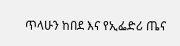ጥላሁን ከበደ እና የኢፌድሪ ጤና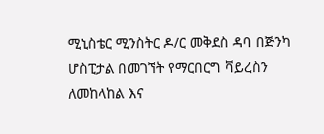ሚኒስቴር ሚንስትር ዶ/ር መቅደስ ዳባ በጅንካ ሆስፒታል በመገኘት የማርበርግ ቫይረስን ለመከላከል እና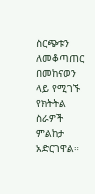ስርጭቱን ለመቆጣጠር በመከናወን ላይ የሚገኙ የክትትል ስራዎች ምልከታ አድርገዋል።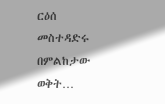ርዕሰ መስተዳድሩ በምልከታው ወቅት…